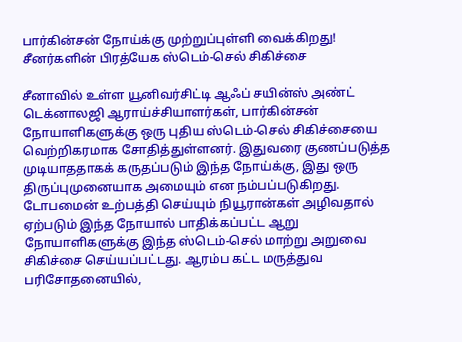பார்கின்சன் நோய்க்கு முற்றுப்புள்ளி வைக்கிறது! சீனர்களின் பிரத்யேக ஸ்டெம்-செல் சிகிச்சை

சீனாவில் உள்ள யூனிவர்சிட்டி ஆஃப் சயின்ஸ் அண்ட் டெக்னாலஜி ஆராய்ச்சியாளர்கள், பார்கின்சன் நோயாளிகளுக்கு ஒரு புதிய ஸ்டெம்-செல் சிகிச்சையை வெற்றிகரமாக சோதித்துள்ளனர். இதுவரை குணப்படுத்த முடியாததாகக் கருதப்படும் இந்த நோய்க்கு, இது ஒரு திருப்புமுனையாக அமையும் என நம்பப்படுகிறது. டோபமைன் உற்பத்தி செய்யும் நியூரான்கள் அழிவதால் ஏற்படும் இந்த நோயால் பாதிக்கப்பட்ட ஆறு நோயாளிகளுக்கு இந்த ஸ்டெம்-செல் மாற்று அறுவை சிகிச்சை செய்யப்பட்டது. ஆரம்ப கட்ட மருத்துவ பரிசோதனையில்,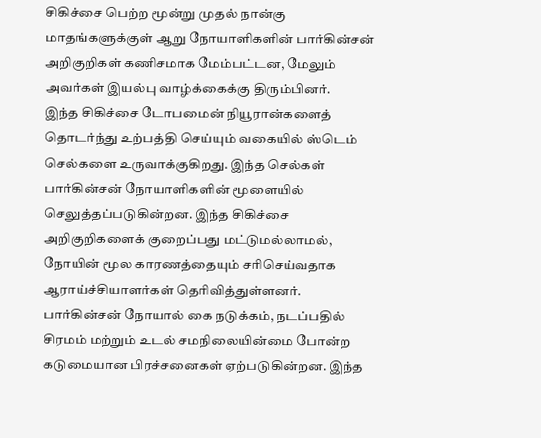சிகிச்சை பெற்ற மூன்று முதல் நான்கு மாதங்களுக்குள் ஆறு நோயாளிகளின் பார்கின்சன் அறிகுறிகள் கணிசமாக மேம்பட்டன, மேலும் அவர்கள் இயல்பு வாழ்க்கைக்கு திரும்பினர்.
இந்த சிகிச்சை டோபமைன் நியூரான்களைத் தொடர்ந்து உற்பத்தி செய்யும் வகையில் ஸ்டெம் செல்களை உருவாக்குகிறது. இந்த செல்கள் பார்கின்சன் நோயாளிகளின் மூளையில் செலுத்தப்படுகின்றன. இந்த சிகிச்சை அறிகுறிகளைக் குறைப்பது மட்டுமல்லாமல், நோயின் மூல காரணத்தையும் சரிசெய்வதாக ஆராய்ச்சியாளர்கள் தெரிவித்துள்ளனர். பார்கின்சன் நோயால் கை நடுக்கம், நடப்பதில் சிரமம் மற்றும் உடல் சமநிலையின்மை போன்ற கடுமையான பிரச்சனைகள் ஏற்படுகின்றன. இந்த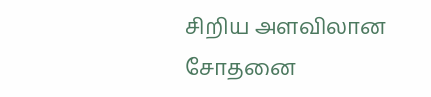சிறிய அளவிலான சோதனை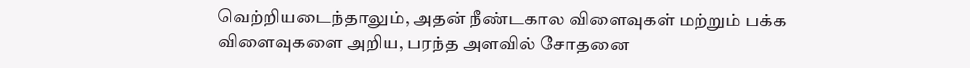வெற்றியடைந்தாலும், அதன் நீண்டகால விளைவுகள் மற்றும் பக்க விளைவுகளை அறிய, பரந்த அளவில் சோதனை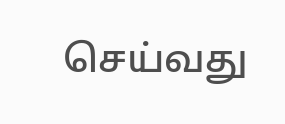செய்வது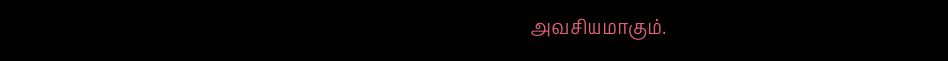அவசியமாகும்.